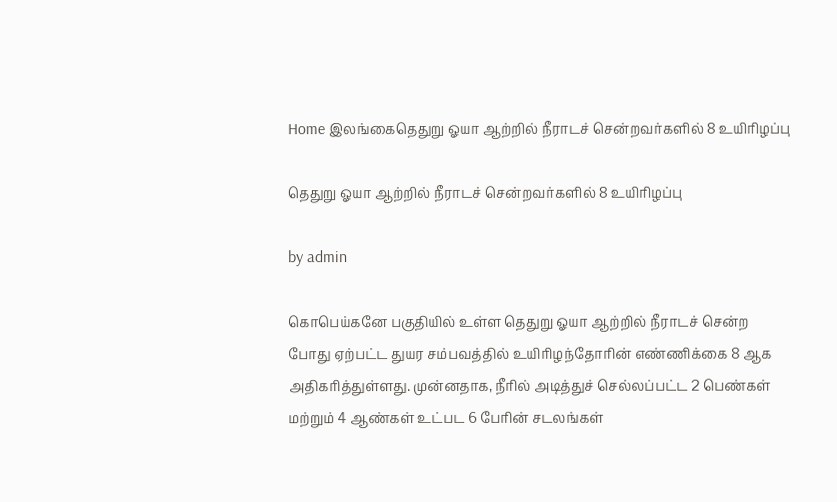Home இலங்கைதெதுறு ஓயா ஆற்றில் நீராடச் சென்றவர்களில் 8 உயிாிழப்பு

தெதுறு ஓயா ஆற்றில் நீராடச் சென்றவர்களில் 8 உயிாிழப்பு

by admin

கொபெய்கனே பகுதியில் உள்ள தெதுறு ஓயா ஆற்றில் நீராடச் சென்ற போது ஏற்பட்ட துயர சம்பவத்தில் உயிரிழந்தோரின் எண்ணிக்கை 8 ஆக அதிகரித்துள்ளது. முன்னதாக, நீரில் அடித்துச் செல்லப்பட்ட 2 பெண்கள் மற்றும் 4 ஆண்கள் உட்பட 6 பேரின் சடலங்கள்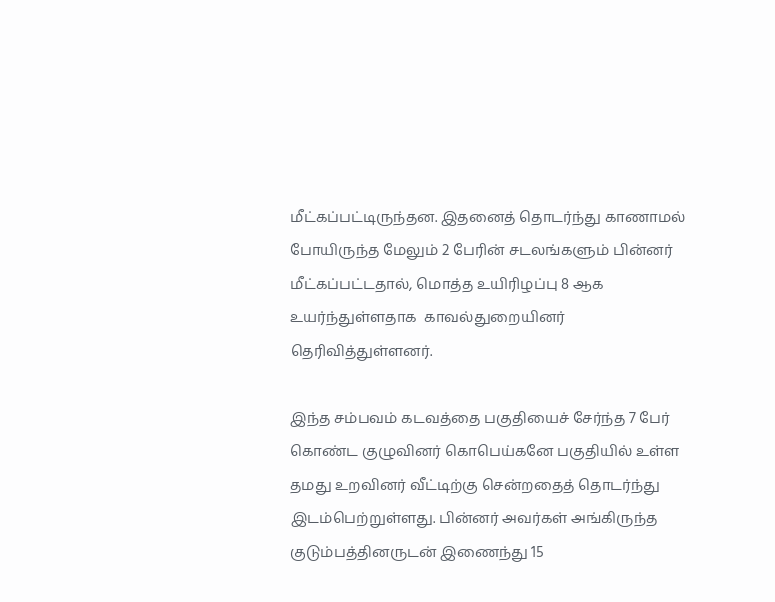மீட்கப்பட்டிருந்தன. இதனைத் தொடர்ந்து காணாமல் போயிருந்த மேலும் 2 பேரின் சடலங்களும் பின்னர் மீட்கப்பட்டதால், மொத்த உயிரிழப்பு 8 ஆக உயர்ந்துள்ளதாக  காவல்துறையினர்  தெரிவித்துள்ளனர்.

இந்த சம்பவம் கடவத்தை பகுதியைச் சேர்ந்த 7 பேர் கொண்ட குழுவினர் கொபெய்கனே பகுதியில் உள்ள தமது உறவினர் வீட்டிற்கு சென்றதைத் தொடர்ந்து இடம்பெற்றுள்ளது. பின்னர் அவர்கள் அங்கிருந்த குடும்பத்தினருடன் இணைந்து 15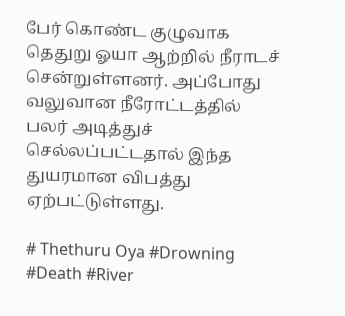பேர் கொண்ட குழுவாக தெதுறு ஓயா ஆற்றில் நீராடச் சென்றுள்ளனர். அப்போது வலுவான நீரோட்டத்தில் பலர் அடித்துச் செல்லப்பட்டதால் இந்த துயரமான விபத்து ஏற்பட்டுள்ளது.

# Thethuru Oya #Drowning #Death #River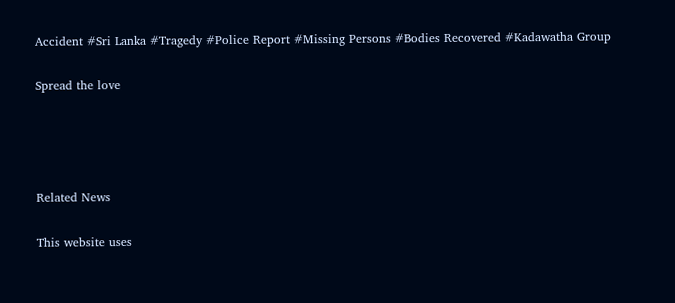Accident #Sri Lanka #Tragedy #Police Report #Missing Persons #Bodies Recovered #Kadawatha Group

Spread the love




Related News

This website uses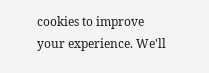cookies to improve your experience. We'll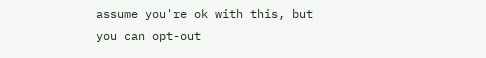assume you're ok with this, but you can opt-out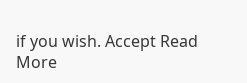if you wish. Accept Read More